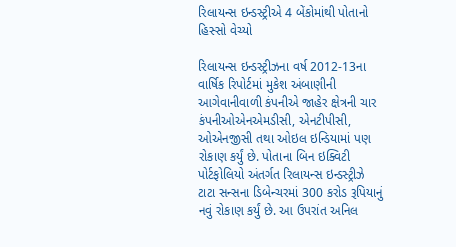રિલાયન્સ ઇન્ડસ્ટ્રીએ 4 બેંકોમાંથી પોતાનો હિસ્સો વેચ્યો

રિલાયન્સ ઇન્ડસ્ટ્રીઝના વર્ષ 2012-13ના વાર્ષિક રિપોર્ટમાં મુકેશ અંબાણીની આગેવાનીવાળી કંપનીએ જાહેર ક્ષેત્રની ચાર કંપનીઓએનએમડીસી, એનટીપીસી, ઓએનજીસી તથા ઓઇલ ઇન્ડિયામાં પણ રોકાણ કર્યું છે. પોતાના બિન ઇક્વિટી પોર્ટફોલિયો અંતર્ગત રિલાયન્સ ઇન્ડસ્ટ્રીઝે ટાટા સન્સના ડિબેન્ચરમાં 300 કરોડ રૂપિયાનું નવું રોકાણ કર્યું છે. આ ઉપરાંત અનિલ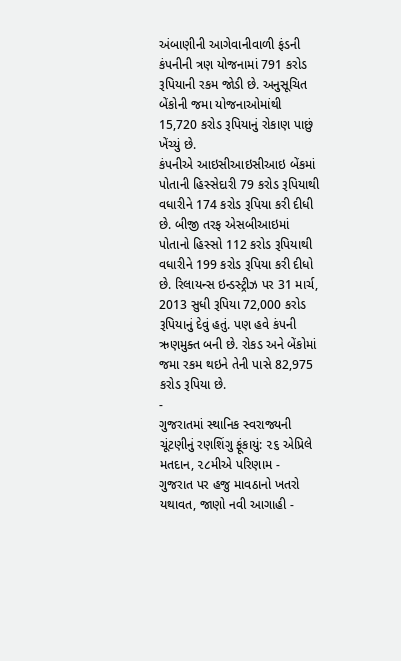અંબાણીની આગેવાનીવાળી ફંડની કંપનીની ત્રણ યોજનામાં 791 કરોડ રૂપિયાની રકમ જોડી છે. અનુસૂચિત બેંકોની જમા યોજનાઓમાંથી 15,720 કરોડ રૂપિયાનું રોકાણ પાછું ખેંચ્યું છે.
કંપનીએ આઇસીઆઇસીઆઇ બેંકમાં પોતાની હિસ્સેદારી 79 કરોડ રૂપિયાથી વધારીને 174 કરોડ રૂપિયા કરી દીધી છે. બીજી તરફ એસબીઆઇમાં પોતાનો હિસ્સો 112 કરોડ રૂપિયાથી વધારીને 199 કરોડ રૂપિયા કરી દીધો છે. રિલાયન્સ ઇન્ડસ્ટ્રીઝ પર 31 માર્ચ, 2013 સુધી રૂપિયા 72,000 કરોડ રૂપિયાનું દેવું હતું. પણ હવે કંપની ઋણમુક્ત બની છે. રોકડ અને બેંકોમાં જમા રકમ થઇને તેની પાસે 82,975 કરોડ રૂપિયા છે.
-
ગુજરાતમાં સ્થાનિક સ્વરાજ્યની ચૂંટણીનું રણશિંગુ ફૂંકાયું: ૨૬ એપ્રિલે મતદાન, ૨૮મીએ પરિણામ -
ગુજરાત પર હજુ માવઠાનો ખતરો યથાવત, જાણો નવી આગાહી -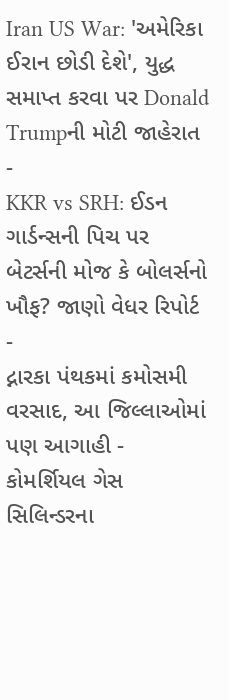Iran US War: 'અમેરિકા ઈરાન છોડી દેશે', યુદ્ધ સમાપ્ત કરવા પર Donald Trumpની મોટી જાહેરાત -
KKR vs SRH: ઈડન ગાર્ડન્સની પિચ પર બેટર્સની મોજ કે બોલર્સનો ખૌફ? જાણો વેધર રિપોર્ટ -
દ્નારકા પંથકમાં કમોસમી વરસાદ, આ જિલ્લાઓમાં પણ આગાહી -
કોમર્શિયલ ગેસ સિલિન્ડરના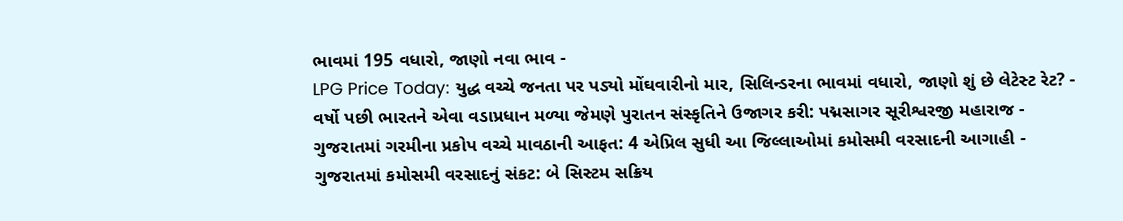ભાવમાં 195 વધારો, જાણો નવા ભાવ -
LPG Price Today: યુદ્ધ વચ્ચે જનતા પર પડ્યો મોંઘવારીનો માર, સિલિન્ડરના ભાવમાં વધારો, જાણો શું છે લેટેસ્ટ રેટ? -
વર્ષો પછી ભારતને એવા વડાપ્રધાન મળ્યા જેમણે પુરાતન સંસ્કૃતિને ઉજાગર કરી: પદ્મસાગર સૂરીશ્વરજી મહારાજ -
ગુજરાતમાં ગરમીના પ્રકોપ વચ્ચે માવઠાની આફત: 4 એપ્રિલ સુધી આ જિલ્લાઓમાં કમોસમી વરસાદની આગાહી -
ગુજરાતમાં કમોસમી વરસાદનું સંકટ: બે સિસ્ટમ સક્રિય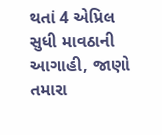થતાં 4 એપ્રિલ સુધી માવઠાની આગાહી, જાણો તમારા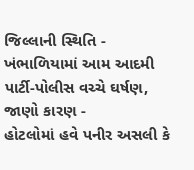જિલ્લાની સ્થિતિ -
ખંભાળિયામાં આમ આદમી પાર્ટી-પોલીસ વચ્ચે ઘર્ષણ, જાણો કારણ -
હોટલોમાં હવે પનીર અસલી કે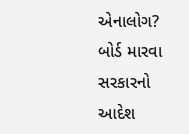એનાલોગ? બોર્ડ મારવા સરકારનો આદેશ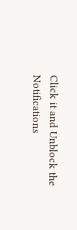Click it and Unblock the Notifications